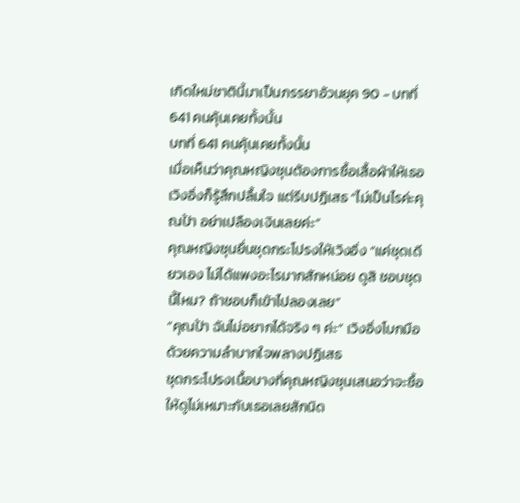เกิดใหม่ชาตินี้มาเป็นภรรยาอ้วนยุค 90 - บทที่ 641 คนคุ้นเคยทั้งนั้น
บทที่ 641 คนคุ้นเคยทั้งนั้น
เมื่อเห็นว่าคุณหญิงซุนต้องการซื้อเสื้อผ้าให้เธอ เวิงอิ่งก็รู้สึกปลื้มใจ แต่รีบปฏิเสธ “ไม่เป็นไรค่ะคุณป้า อย่าเปลืองเงินเลยค่ะ”
คุณหญิงซุนยื่นชุดกระโปรงให้เวิงอิ่ง “แค่ชุดเดียวเอง ไม่ได้แพงอะไรมากสักหน่อย ดูสิ ชอบชุดนี้ไหม? ถ้าชอบก็เข้าไปลองเลย”
“คุณป้า ฉันไม่อยากได้จริง ๆ ค่ะ” เวิงอิ่งโบกมือด้วยความลำบากใจพลางปฏิเสธ
ชุดกระโปรงเนื้อบางที่คุณหญิงซุนเสนอว่าจะซื้อให้ดูไม่เหมาะกับเธอเลยสักนิด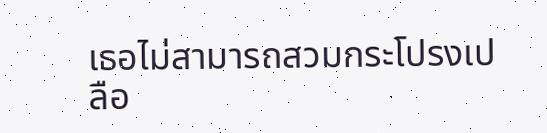เธอไม่สามารถสวมกระโปรงเปลือ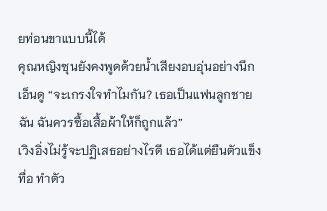ยท่อนขาแบบนี้ได้
คุณหญิงซุนยังคงพูดด้วยน้ำเสียงอบอุ่นอย่างนึกเอ็นดู “จะเกรงใจทำไมกัน? เธอเป็นแฟนลูกชายฉัน ฉันควรซื้อเสื้อผ้าให้ก็ถูกแล้ว”
เวิงอิ่งไม่รู้จะปฏิเสธอย่างไรดี เธอได้แต่ยืนตัวแข็งทื่อ ทำตัว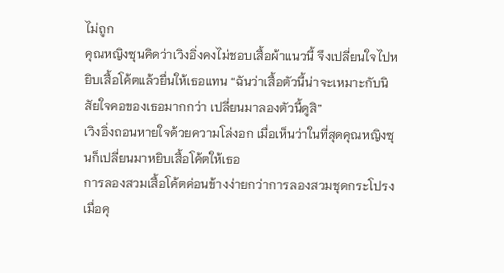ไม่ถูก
คุณหญิงซุนคิดว่าเวิงอิ่งคงไม่ชอบเสื้อผ้าแนวนี้ จึงเปลี่ยนใจไปหยิบเสื้อโค้ตแล้วยื่นให้เธอแทน “ฉันว่าเสื้อตัวนี้น่าจะเหมาะกับนิสัยใจคอของเธอมากกว่า เปลี่ยนมาลองตัวนี้ดูสิ”
เวิงอิ่งถอนหายใจด้วยความโล่งอก เมื่อเห็นว่าในที่สุดคุณหญิงซุนก็เปลี่ยนมาหยิบเสื้อโค้ตให้เธอ
การลองสวมเสื้อโค้ตค่อนข้างง่ายกว่าการลองสวมชุดกระโปรง
เมื่อคุ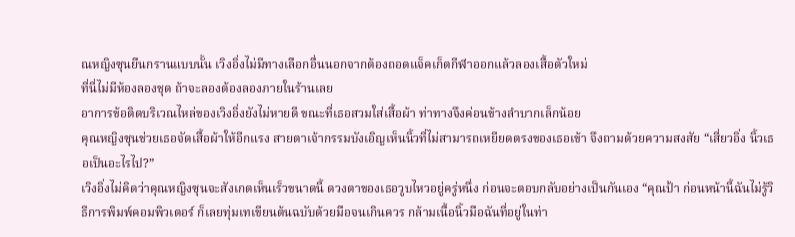ณหญิงซุนยืนกรานแบบนั้น เวิงอิ่งไม่มีทางเลือกอื่นนอกจากต้องถอดแจ็คเก็ตกีฬาออกแล้วลองเสื้อตัวใหม่
ที่นี่ไม่มีห้องลองชุด ถ้าจะลองต้องลองภายในร้านเลย
อาการข้อติดบริเวณไหล่ของเวิงอิ่งยังไม่หายดี ขณะที่เธอสวมใส่เสื้อผ้า ท่าทางจึงค่อนข้างลำบากเล็กน้อย
คุณหญิงซุนช่วยเธอจัดเสื้อผ้าให้อีกแรง สายตาเจ้ากรรมบังเอิญเห็นนิ้วที่ไม่สามารถเหยียดตรงของเธอเข้า จึงถามด้วยความสงสัย “เสี่ยวอิ่ง นิ้วเธอเป็นอะไรไป?”
เวิงอิ่งไม่คิดว่าคุณหญิงซุนจะสังเกตเห็นเร็วขนาดนี้ ดวงตาของเธอวูบไหวอยู่ครู่หนึ่ง ก่อนจะตอบกลับอย่างเป็นกันเอง “คุณป้า ก่อนหน้านี้ฉันไม่รู้วิธีการพิมพ์คอมพิวเตอร์ ก็เลยทุ่มเทเขียนต้นฉบับด้วยมือจนเกินควร กล้ามเนื้อนิ้วมือฉันที่อยู่ในท่า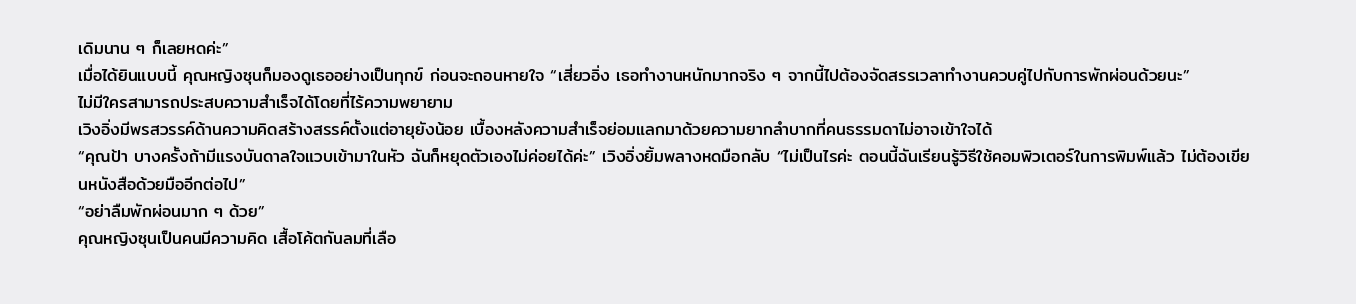เดิมนาน ๆ ก็เลยหดค่ะ”
เมื่อได้ยินแบบนี้ คุณหญิงซุนก็มองดูเธออย่างเป็นทุกข์ ก่อนจะถอนหายใจ “เสี่ยวอิ่ง เธอทำงานหนักมากจริง ๆ จากนี้ไปต้องจัดสรรเวลาทำงานควบคู่ไปกับการพักผ่อนด้วยนะ”
ไม่มีใครสามารถประสบความสำเร็จได้โดยที่ไร้ความพยายาม
เวิงอิ่งมีพรสวรรค์ด้านความคิดสร้างสรรค์ตั้งแต่อายุยังน้อย เบื้องหลังความสำเร็จย่อมแลกมาด้วยความยากลำบากที่คนธรรมดาไม่อาจเข้าใจได้
“คุณป้า บางครั้งถ้ามีแรงบันดาลใจแวบเข้ามาในหัว ฉันก็หยุดตัวเองไม่ค่อยได้ค่ะ” เวิงอิ่งยิ้มพลางหดมือกลับ “ไม่เป็นไรค่ะ ตอนนี้ฉันเรียนรู้วิธีใช้คอมพิวเตอร์ในการพิมพ์แล้ว ไม่ต้องเขียนหนังสือด้วยมืออีกต่อไป”
“อย่าลืมพักผ่อนมาก ๆ ด้วย”
คุณหญิงซุนเป็นคนมีความคิด เสื้อโค้ตกันลมที่เลือ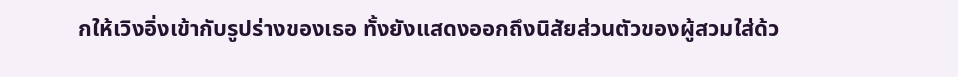กให้เวิงอิ่งเข้ากับรูปร่างของเธอ ทั้งยังแสดงออกถึงนิสัยส่วนตัวของผู้สวมใส่ด้ว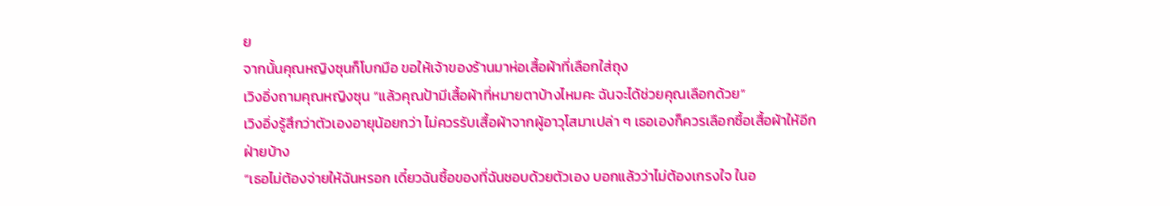ย
จากนั้นคุณหญิงซุนก็โบกมือ ขอให้เจ้าของร้านมาห่อเสื้อผ้าที่เลือกใส่ถุง
เวิงอิ่งถามคุณหญิงซุน “แล้วคุณป้ามีเสื้อผ้าที่หมายตาบ้างไหมคะ ฉันจะได้ช่วยคุณเลือกด้วย”
เวิงอิ่งรู้สึกว่าตัวเองอายุน้อยกว่า ไม่ควรรับเสื้อผ้าจากผู้อาวุโสมาเปล่า ๆ เธอเองก็ควรเลือกซื้อเสื้อผ้าให้อีกฝ่ายบ้าง
“เธอไม่ต้องจ่ายให้ฉันหรอก เดี๋ยวฉันซื้อของที่ฉันชอบด้วยตัวเอง บอกแล้วว่าไม่ต้องเกรงใจ ในอ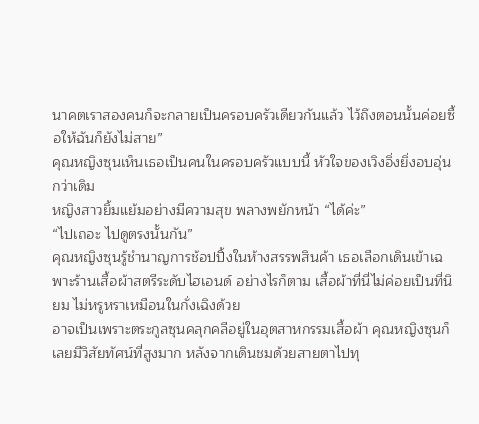นาคตเราสองคนก็จะกลายเป็นครอบครัวเดียวกันแล้ว ไว้ถึงตอนนั้นค่อยซื้อให้ฉันก็ยังไม่สาย”
คุณหญิงซุนเห็นเธอเป็นคนในครอบครัวแบบนี้ หัวใจของเวิงอิ่งยิ่งอบอุ่นกว่าเดิม
หญิงสาวยิ้มแย้มอย่างมีความสุข พลางพยักหน้า “ได้ค่ะ”
“ไปเถอะ ไปดูตรงนั้นกัน”
คุณหญิงซุนรู้ชำนาญการช้อปปิ้งในห้างสรรพสินค้า เธอเลือกเดินเข้าเฉพาะร้านเสื้อผ้าสตรีระดับไฮเอนด์ อย่างไรก็ตาม เสื้อผ้าที่นี่ไม่ค่อยเป็นที่นิยม ไม่หรูหราเหมือนในกั่งเฉิงด้วย
อาจเป็นเพราะตระกูลซุนคลุกคลีอยู่ในอุตสาหกรรมเสื้อผ้า คุณหญิงซุนก็เลยมีวิสัยทัศน์ที่สูงมาก หลังจากเดินชมด้วยสายตาไปทุ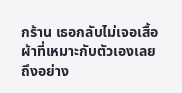กร้าน เธอกลับไม่เจอเสื้อผ้าที่เหมาะกับตัวเองเลย
ถึงอย่าง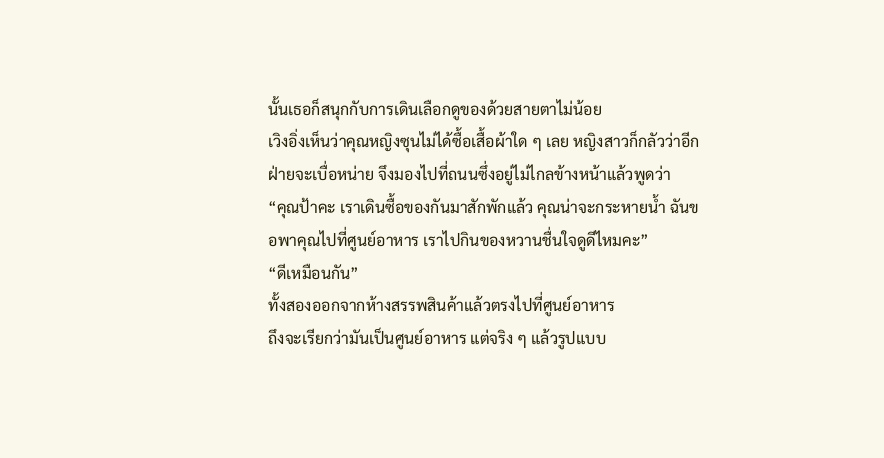นั้นเธอก็สนุกกับการเดินเลือกดูของด้วยสายตาไม่น้อย
เวิงอิ่งเห็นว่าคุณหญิงซุนไม่ได้ซื้อเสื้อผ้าใด ๆ เลย หญิงสาวก็กลัวว่าอีกฝ่ายจะเบื่อหน่าย จึงมองไปที่ถนนซึ่งอยู่ไม่ไกลข้างหน้าแล้วพูดว่า
“คุณป้าคะ เราเดินซื้อของกันมาสักพักแล้ว คุณน่าจะกระหายน้ำ ฉันขอพาคุณไปที่ศูนย์อาหาร เราไปกินของหวานชื่นใจดูดีไหมคะ”
“ดีเหมือนกัน”
ทั้งสองออกจากห้างสรรพสินค้าแล้วตรงไปที่ศูนย์อาหาร
ถึงจะเรียกว่ามันเป็นศูนย์อาหาร แต่จริง ๆ แล้วรูปแบบ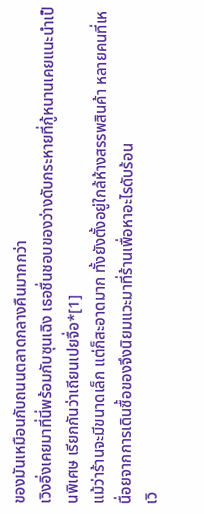ของมันเหมือนกับถนนตลาดกลางคืนมากกว่า
เวิงอิ่งเคยมาที่นี่พร้อมกับซุนเฉิง เธอชื่นชอบของว่างดับกระหายที่กู้หนานเคยแนะนำเป็นพิเศษ เรียกกันว่าเถียนเปยจื่อ*[1]
แม้ว่าร้านจะมีขนาดเล็ก แต่ก็สะอาดมาก ทั้งยังตั้งอยู่ใกล้ห้างสรรพสินค้า หลายคนที่เหนื่อยจากการเดินซื้อของจึงนิยมแวะมาที่ร้านเพื่อหาอะไรดับร้อน
เวิ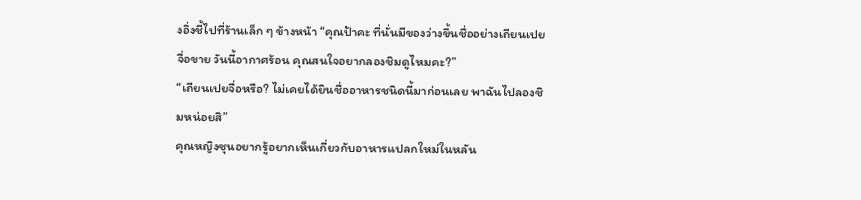งอิ่งชี้ไปที่ร้านเล็ก ๆ ข้างหน้า “คุณป้าคะ ที่นั่นมีของว่างขึ้นชื่ออย่างเถียนเปยจื่อขาย วันนี้อากาศร้อน คุณสนใจอยากลองชิมดูไหมคะ?”
“เถียนเปยจื่อหรือ? ไม่เคยได้ยินชื่ออาหารชนิดนี้มาก่อนเลย พาฉันไปลองชิมหน่อยสิ”
คุณหญิงซุนอยากรู้อยากเห็นเกี่ยวกับอาหารแปลกใหม่ในหลัน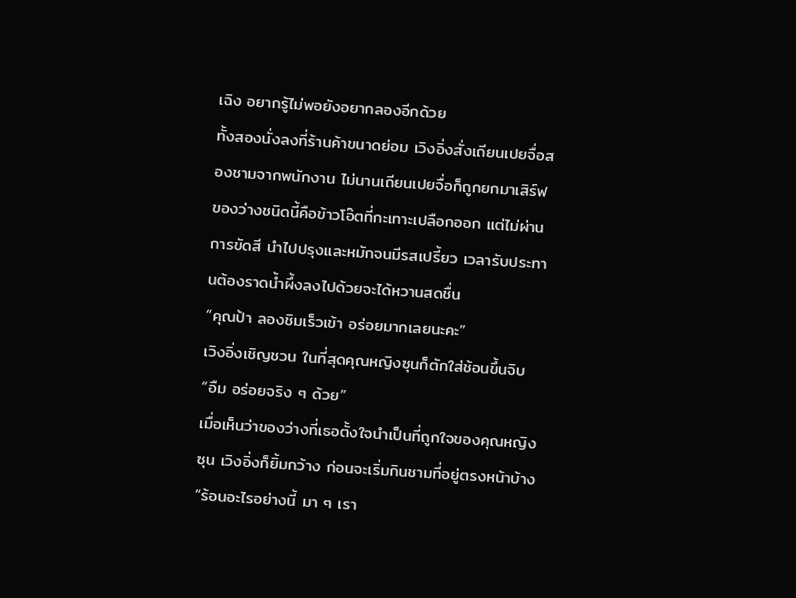เฉิง อยากรู้ไม่พอยังอยากลองอีกด้วย
ทั้งสองนั่งลงที่ร้านค้าขนาดย่อม เวิงอิ่งสั่งเถียนเปยจื่อสองชามจากพนักงาน ไม่นานเถียนเปยจื่อก็ถูกยกมาเสิร์ฟ
ของว่างชนิดนี้คือข้าวโอ๊ตที่กะเทาะเปลือกออก แต่ไม่ผ่านการขัดสี นำไปปรุงและหมักจนมีรสเปรี้ยว เวลารับประทานต้องราดน้ำผึ้งลงไปด้วยจะได้หวานสดชื่น
“คุณป้า ลองชิมเร็วเข้า อร่อยมากเลยนะคะ”
เวิงอิ่งเชิญชวน ในที่สุดคุณหญิงซุนก็ตักใส่ช้อนขึ้นจิบ
“อืม อร่อยจริง ๆ ด้วย”
เมื่อเห็นว่าของว่างที่เธอตั้งใจนำเป็นที่ถูกใจของคุณหญิงซุน เวิงอิ่งก็ยิ้มกว้าง ก่อนจะเริ่มกินชามที่อยู่ตรงหน้าบ้าง
“ร้อนอะไรอย่างนี้ มา ๆ เรา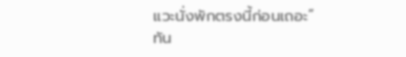แวะนั่งพักตรงนี้ก่อนเถอะ”
ทัน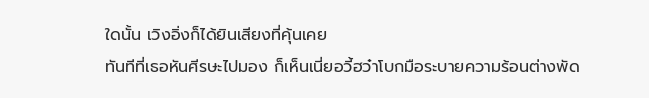ใดนั้น เวิงอิ่งก็ได้ยินเสียงที่คุ้นเคย
ทันทีที่เธอหันศีรษะไปมอง ก็เห็นเนี่ยอวี้ฮว๋าโบกมือระบายความร้อนต่างพัด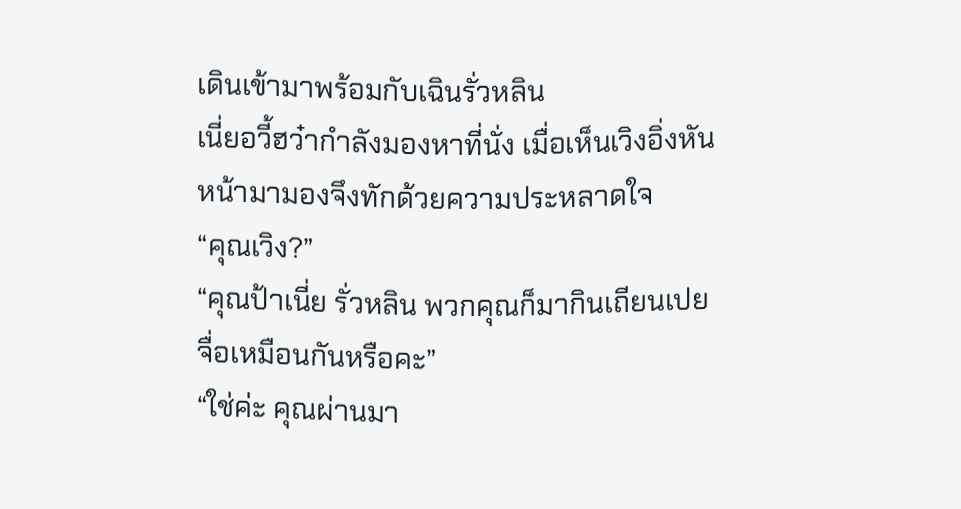เดินเข้ามาพร้อมกับเฉินรั่วหลิน
เนี่ยอวี้ฮว๋ากำลังมองหาที่นั่ง เมื่อเห็นเวิงอิ่งหันหน้ามามองจึงทักด้วยความประหลาดใจ
“คุณเวิง?”
“คุณป้าเนี่ย รั่วหลิน พวกคุณก็มากินเถียนเปยจื่อเหมือนกันหรือคะ”
“ใช่ค่ะ คุณผ่านมา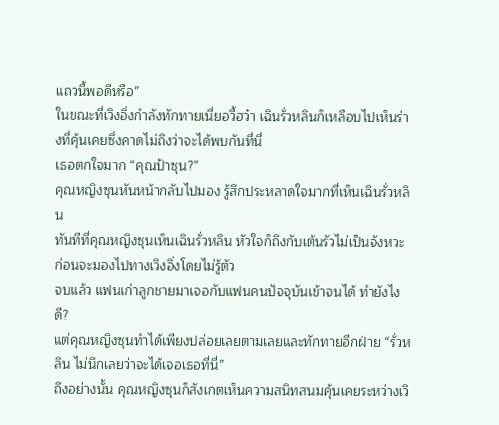แถวนี้พอดีหรือ”
ในขณะที่เวิงอิ่งกำลังทักทายเนี่ยอวี้ฮว๋า เฉินรั่วหลินก็เหลือบไปเห็นร่างที่คุ้นเคยซึ่งคาดไม่ถึงว่าจะได้พบกันที่นี่
เธอตกใจมาก “คุณป้าซุน?”
คุณหญิงซุนหันหน้ากลับไปมอง รู้สึกประหลาดใจมากที่เห็นเฉินรั่วหลิน
ทันทีที่คุณหญิงซุนเห็นเฉินรั่วหลิน หัวใจก็ถึงกับเต้นรัวไม่เป็นจังหวะ ก่อนจะมองไปทางเวิงอิ่งโดยไม่รู้ตัว
จบแล้ว แฟนเก่าลูกชายมาเจอกับแฟนคนปัจจุบันเข้าจนได้ ทำยังไงดี?
แต่คุณหญิงซุนทำได้เพียงปล่อยเลยตามเลยและทักทายอีกฝ่าย “รั่วหลิน ไม่นึกเลยว่าจะได้เจอเธอที่นี่”
ถึงอย่างนั้น คุณหญิงซุนก็สังเกตเห็นความสนิทสนมคุ้นเคยระหว่างเวิ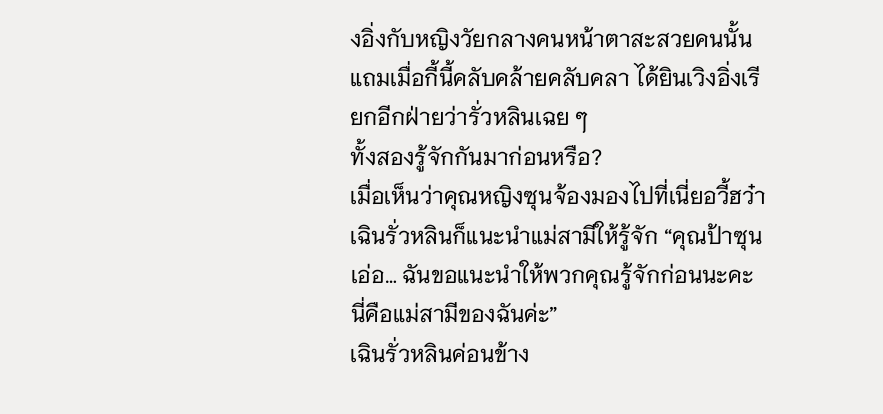งอิ่งกับหญิงวัยกลางคนหน้าตาสะสวยคนนั้น แถมเมื่อกี้นี้คลับคล้ายคลับคลา ได้ยินเวิงอิ่งเรียกอีกฝ่ายว่ารั่วหลินเฉย ๆ
ทั้งสองรู้จักกันมาก่อนหรือ?
เมื่อเห็นว่าคุณหญิงซุนจ้องมองไปที่เนี่ยอวี้ฮว๋า เฉินรั่วหลินก็แนะนำแม่สามีให้รู้จัก “คุณป้าซุน เอ่อ… ฉันขอแนะนำให้พวกคุณรู้จักก่อนนะคะ นี่คือแม่สามีของฉันค่ะ”
เฉินรั่วหลินค่อนข้าง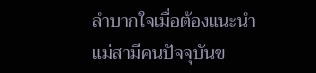ลำบากใจเมื่อต้องแนะนำแม่สามีคนปัจจุบันข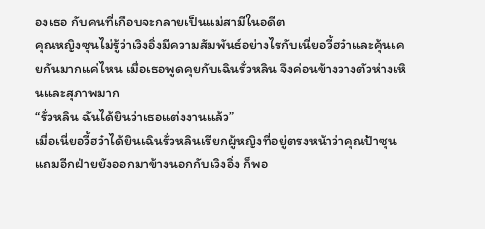องเธอ กับคนที่เกือบจะกลายเป็นแม่สามีในอดีต
คุณหญิงซุนไม่รู้ว่าเวิงอิ่งมีความสัมพันธ์อย่างไรกับเนี่ยอวี้ฮว๋าและคุ้นเคยกันมากแค่ไหน เมื่อเธอพูดคุยกับเฉินรั่วหลิน จึงค่อนข้างวางตัวห่างเหินและสุภาพมาก
“รั่วหลิน ฉันได้ยินว่าเธอแต่งงานแล้ว”
เมื่อเนี่ยอวี้ฮว๋าได้ยินเฉินรั่วหลินเรียกผู้หญิงที่อยู่ตรงหน้าว่าคุณป้าซุน แถมอีกฝ่ายยังออกมาข้างนอกกับเวิงอิ่ง ก็พอ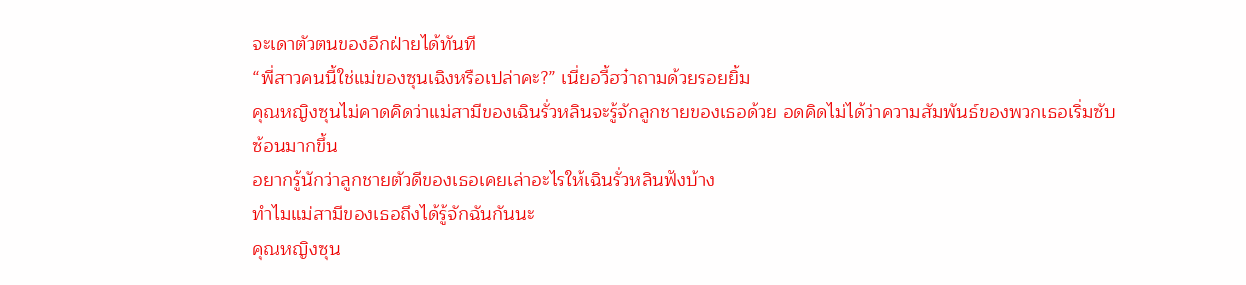จะเดาตัวตนของอีกฝ่ายได้ทันที
“พี่สาวคนนี้ใช่แม่ของซุนเฉิงหรือเปล่าคะ?” เนี่ยอวี้ฮว๋าถามด้วยรอยยิ้ม
คุณหญิงซุนไม่คาดคิดว่าแม่สามีของเฉินรั่วหลินจะรู้จักลูกชายของเธอด้วย อดคิดไม่ได้ว่าความสัมพันธ์ของพวกเธอเริ่มซับซ้อนมากขึ้น
อยากรู้นักว่าลูกชายตัวดีของเธอเคยเล่าอะไรให้เฉินรั่วหลินฟังบ้าง
ทำไมแม่สามีของเธอถึงได้รู้จักฉันกันนะ
คุณหญิงซุน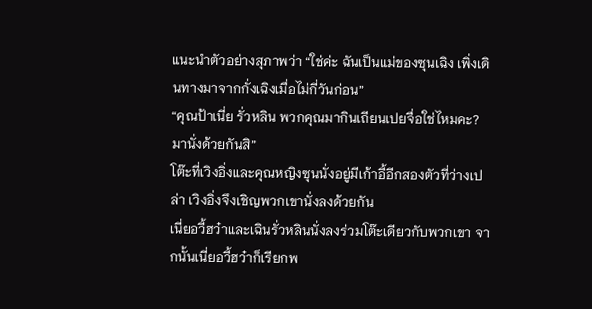แนะนำตัวอย่างสุภาพว่า “ใช่ค่ะ ฉันเป็นแม่ของซุนเฉิง เพิ่งเดินทางมาจากกั่งเฉิงเมื่อไม่กี่วันก่อน”
“คุณป้าเนี่ย รั่วหลิน พวกคุณมากินเถียนเปยจื่อใช่ไหมคะ? มานั่งด้วยกันสิ”
โต๊ะที่เวิงอิ่งและคุณหญิงซุนนั่งอยู่มีเก้าอี้อีกสองตัวที่ว่างเปล่า เวิงอิ่งจึงเชิญพวกเขานั่งลงด้วยกัน
เนี่ยอวี้ฮว๋าและเฉินรั่วหลินนั่งลงร่วมโต๊ะเดียวกับพวกเขา จากนั้นเนี่ยอวี้ฮว๋าก็เรียกพ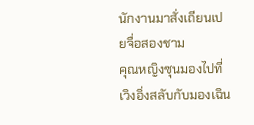นักงานมาสั่งเถียนเปยจื่อสองชาม
คุณหญิงซุนมองไปที่เวิงอิ่งสลับกับมองเฉิน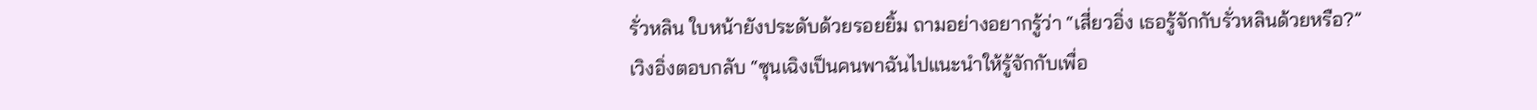รั่วหลิน ใบหน้ายังประดับด้วยรอยยิ้ม ถามอย่างอยากรู้ว่า “เสี่ยวอิ่ง เธอรู้จักกับรั่วหลินด้วยหรือ?”
เวิงอิ่งตอบกลับ “ซุนเฉิงเป็นคนพาฉันไปแนะนำให้รู้จักกับเพื่อ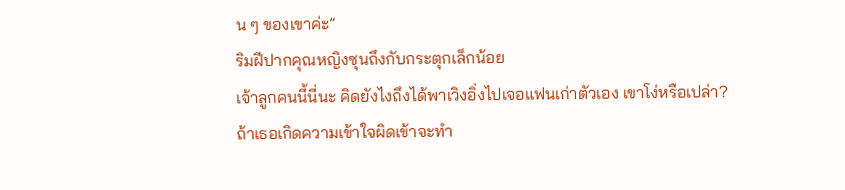น ๆ ของเขาค่ะ”
ริมฝีปากคุณหญิงซุนถึงกับกระตุกเล็กน้อย
เจ้าลูกคนนี้นี่นะ คิดยังไงถึงได้พาเวิงอิ่งไปเจอแฟนเก่าตัวเอง เขาโง่หรือเปล่า?
ถ้าเธอเกิดความเข้าใจผิดเข้าจะทำ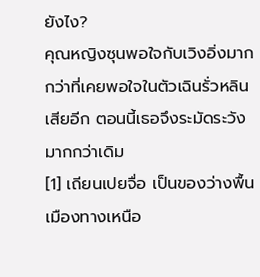ยังไง?
คุณหญิงซุนพอใจกับเวิงอิ่งมากกว่าที่เคยพอใจในตัวเฉินรั่วหลินเสียอีก ตอนนี้เธอจึงระมัดระวังมากกว่าเดิม
[1] เถียนเปยจื่อ เป็นของว่างพื้นเมืองทางเหนือ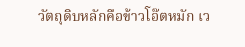วัตถุดิบหลักคือข้าวโอ๊ตหมัก เว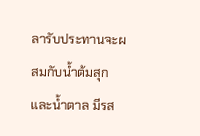ลารับประทานจะผสมกับน้ำต้มสุกและน้ำตาล มีรส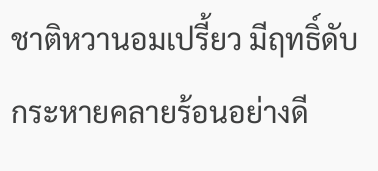ชาติหวานอมเปรี้ยว มีฤทธิ์ดับกระหายคลายร้อนอย่างดี